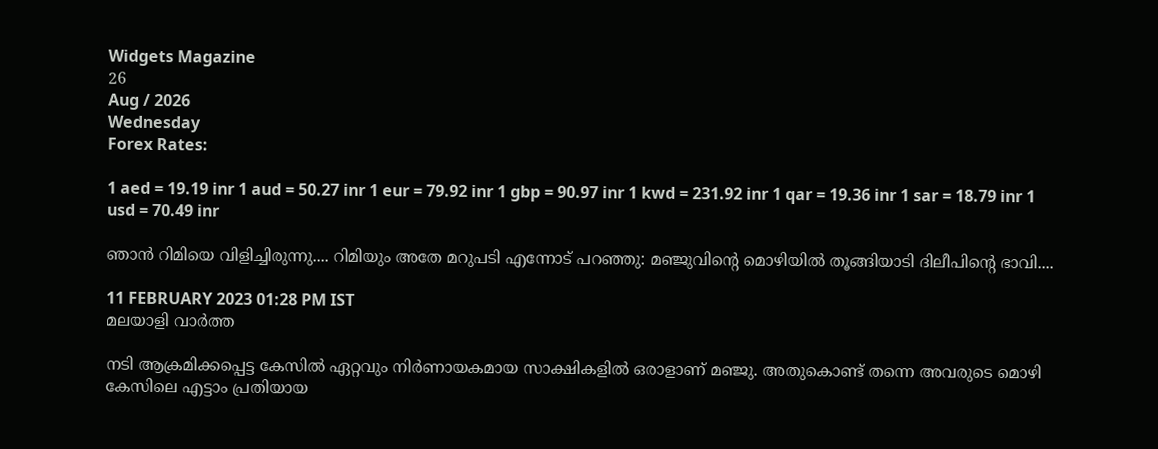Widgets Magazine
26
Aug / 2026
Wednesday
Forex Rates:

1 aed = 19.19 inr 1 aud = 50.27 inr 1 eur = 79.92 inr 1 gbp = 90.97 inr 1 kwd = 231.92 inr 1 qar = 19.36 inr 1 sar = 18.79 inr 1 usd = 70.49 inr

ഞാൻ റിമിയെ വിളിച്ചിരുന്നു.... റിമിയും അതേ മറുപടി എന്നോട് പറഞ്ഞു: മഞ്ജുവിന്റെ മൊഴിയിൽ തൂങ്ങിയാടി ദിലീപിന്റെ ഭാവി....

11 FEBRUARY 2023 01:28 PM IST
മലയാളി വാര്‍ത്ത

നടി ആക്രമിക്കപ്പെട്ട കേസിൽ ഏറ്റവും നിർണായകമായ സാക്ഷികളിൽ ഒരാളാണ് മഞ്ജു. അതുകൊണ്ട് തന്നെ അവരുടെ മൊഴി കേസിലെ എട്ടാം പ്രതിയായ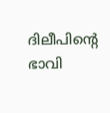ദിലീപിന്റെ ഭാവി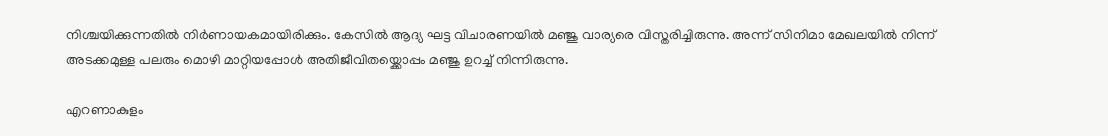നിശ്ചയിക്കുന്നതിൽ നിർണായകമായിരിക്കും. കേസിൽ ആദ്യ ഘട്ട വിചാരണയിൽ മഞ്ജു വാര്യരെ വിസ്തരിച്ചിരുന്നു. അന്ന് സിനിമാ മേഖലയിൽ നിന്ന് അടക്കമുള്ള പലരും മൊഴി മാറ്റിയപ്പോൾ അതിജീവിതയ്ക്കൊപ്പം മഞ്ജു ഉറച്ച് നിന്നിരുന്നു.

എറണാകുളം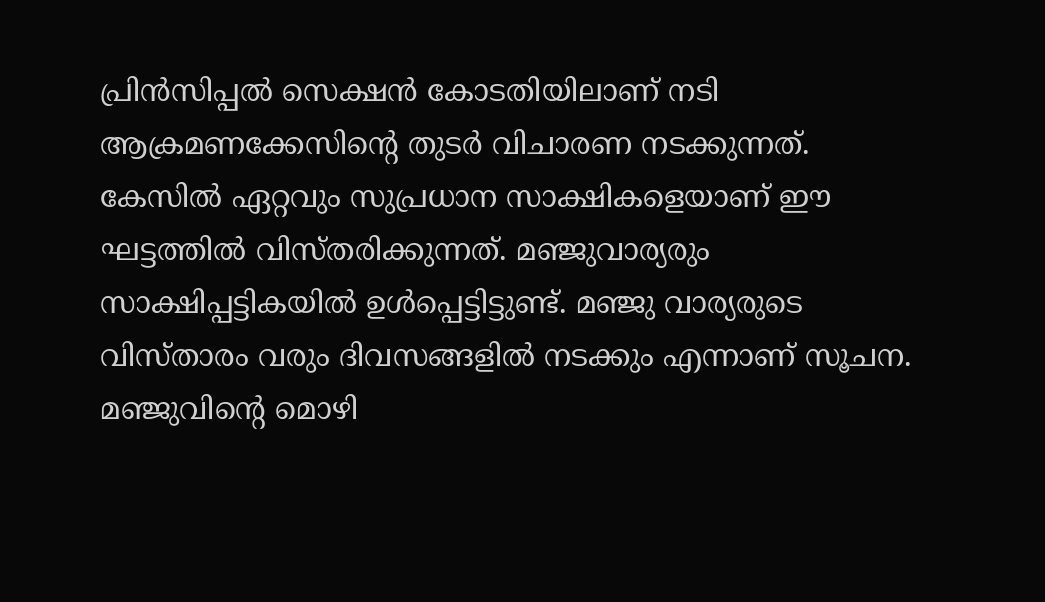പ്രിൻസിപ്പൽ സെക്ഷൻ കോടതിയിലാണ് നടി ആക്രമണക്കേസിന്റെ തുടർ വിചാരണ നടക്കുന്നത്. കേസിൽ ഏറ്റവും സുപ്രധാന സാക്ഷികളെയാണ് ഈ ഘട്ടത്തിൽ വിസ്തരിക്കുന്നത്. മഞ്ജുവാര്യരും സാക്ഷിപ്പട്ടികയിൽ ഉൾപ്പെട്ടിട്ടുണ്ട്. മഞ്ജു വാര്യരുടെ വിസ്താരം വരും ദിവസങ്ങളിൽ നടക്കും എന്നാണ് സൂചന. മഞ്ജുവിന്റെ മൊഴി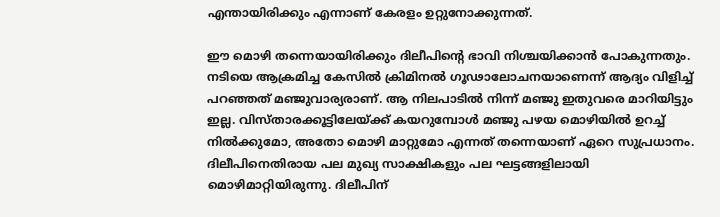എന്തായിരിക്കും എന്നാണ് കേരളം ഉറ്റുനോക്കുന്നത്.

ഈ മൊഴി തന്നെയായിരിക്കും ദിലീപിന്റെ ഭാവി നിശ്ചയിക്കാൻ പോകുന്നതും. നടിയെ ആക്രമിച്ച കേസിൽ ക്രിമിനൽ ഗൂഢാലോചനയാണെന്ന് ആദ്യം വിളിച്ച് പറഞ്ഞത് മഞ്ജുവാര്യരാണ്. ആ നിലപാടിൽ നിന്ന് മഞ്ജു ഇതുവരെ മാറിയിട്ടും ഇല്ല. വിസ്താരക്കൂട്ടിലേയ്ക്ക് കയറുമ്പോൾ മഞ്ജു പഴയ മൊഴിയിൽ ഉറച്ച് നിൽക്കുമോ, അതോ മൊഴി മാറ്റുമോ എന്നത് തന്നെയാണ് ഏറെ സുപ്രധാനം. ദിലീപിനെതിരായ പല മുഖ്യ സാക്ഷികളും പല ഘട്ടങ്ങളിലായി മൊഴിമാറ്റിയിരുന്നു. ദിലീപിന്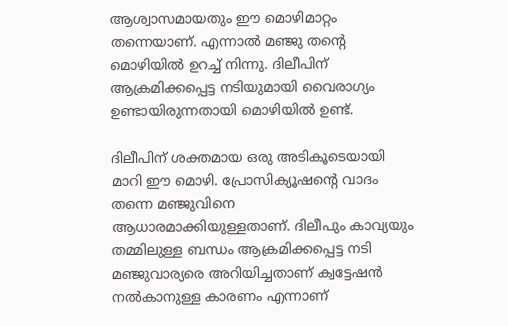ആശ്വാസമായതും ഈ മൊഴിമാറ്റം തന്നെയാണ്. എന്നാൽ മഞ്ജു തന്റെ മൊഴിയിൽ ഉറച്ച് നിന്നു. ദിലീപിന് ആക്രമിക്കപ്പെട്ട നടിയുമായി വൈരാഗ്യം ഉണ്ടായിരുന്നതായി മൊഴിയിൽ ഉണ്ട്.

ദിലീപിന് ശക്തമായ ഒരു അടികൂടെയായി മാറി ഈ മൊഴി. പ്രോസിക്യൂഷന്റെ വാദം തന്നെ മഞ്ജുവിനെ ആധാരമാക്കിയുള്ളതാണ്. ദിലീപും കാവ്യയും തമ്മിലുള്ള ബന്ധം ആക്രമിക്കപ്പെട്ട നടി മഞ്ജുവാര്യരെ അറിയിച്ചതാണ് ക്വട്ടേഷൻ നൽകാനുള്ള കാരണം എന്നാണ്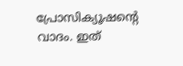പ്രോസിക്യൂഷന്റെ വാദം. ഇത്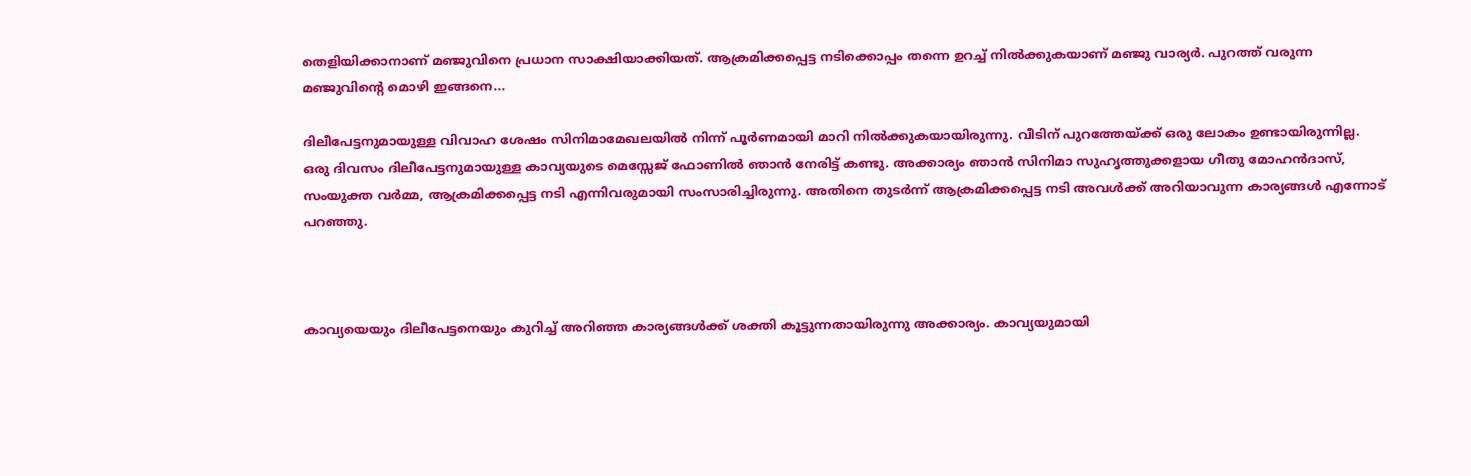തെളിയിക്കാനാണ് മഞ്ജുവിനെ പ്രധാന സാക്ഷിയാക്കിയത്. ആക്രമിക്കപ്പെട്ട നടിക്കൊപ്പം തന്നെ ഉറച്ച് നിൽക്കുകയാണ് മഞ്ജു വാര്യർ. പുറത്ത് വരുന്ന മഞ്ജുവിന്റെ മൊഴി ഇങ്ങനെ...

ദിലീപേട്ടനുമായുള്ള വിവാഹ ശേഷം സിനിമാമേഖലയിൽ നിന്ന് പൂർണമായി മാറി നിൽക്കുകയായിരുന്നു. വീടിന് പുറത്തേയ്ക്ക് ഒരു ലോകം ഉണ്ടായിരുന്നില്ല. ഒരു ദിവസം ദിലീപേട്ടനുമായുള്ള കാവ്യയുടെ മെസ്സേജ് ഫോണിൽ ഞാൻ നേരിട്ട് കണ്ടു. അക്കാര്യം ഞാൻ സിനിമാ സുഹൃത്തുക്കളായ ഗീതു മോഹൻദാസ്, സംയുക്ത വർമ്മ, ആക്രമിക്കപ്പെട്ട നടി എന്നിവരുമായി സംസാരിച്ചിരുന്നു. അതിനെ തുടർന്ന് ആക്രമിക്കപ്പെട്ട നടി അവൾക്ക് അറിയാവുന്ന കാര്യങ്ങൾ എന്നോട് പറഞ്ഞു.



കാവ്യയെയും ദിലീപേട്ടനെയും കുറിച്ച് അറിഞ്ഞ കാര്യങ്ങൾക്ക് ശക്തി കൂട്ടുന്നതായിരുന്നു അക്കാര്യം. കാവ്യയുമായി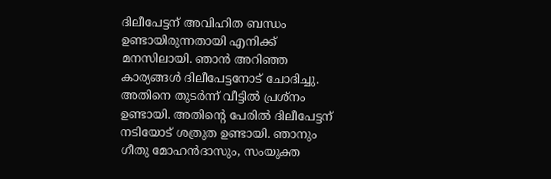ദിലീപേട്ടന് അവിഹിത ബന്ധം ഉണ്ടായിരുന്നതായി എനിക്ക് മനസിലായി. ഞാൻ അറിഞ്ഞ കാര്യങ്ങൾ ദിലീപേട്ടനോട് ചോദിച്ചു. അതിനെ തുടർന്ന് വീട്ടിൽ പ്രശ്നം ഉണ്ടായി. അതിന്റെ പേരിൽ ദിലീപേട്ടന് നടിയോട് ശത്രുത ഉണ്ടായി. ഞാനും ഗീതു മോഹൻദാസും, സംയുക്ത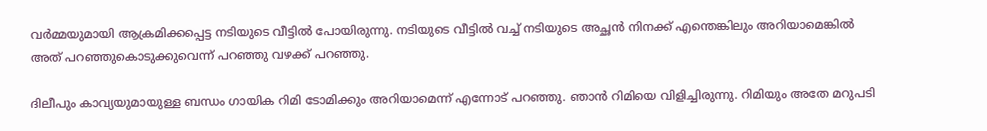വർമ്മയുമായി ആക്രമിക്കപ്പെട്ട നടിയുടെ വീട്ടിൽ പോയിരുന്നു. നടിയുടെ വീട്ടിൽ വച്ച് നടിയുടെ അച്ഛൻ നിനക്ക് എന്തെങ്കിലും അറിയാമെങ്കിൽ അത് പറഞ്ഞുകൊടുക്കുവെന്ന് പറഞ്ഞു വഴക്ക് പറഞ്ഞു.

ദിലീപും കാവ്യയുമായുള്ള ബന്ധം ഗായിക റിമി ടോമിക്കും അറിയാമെന്ന് എന്നോട് പറഞ്ഞു. ഞാൻ റിമിയെ വിളിച്ചിരുന്നു. റിമിയും അതേ മറുപടി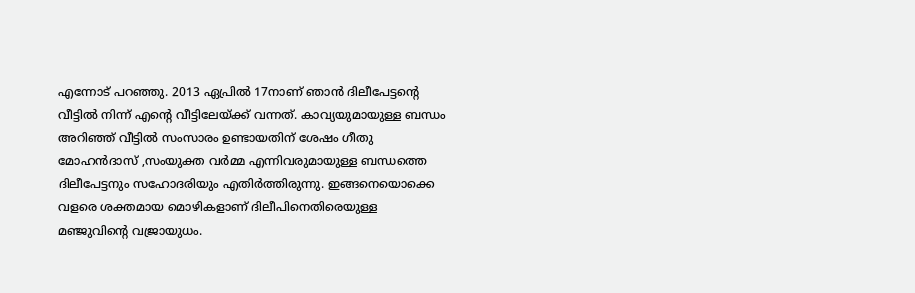എന്നോട് പറഞ്ഞു. 2013 ഏപ്രിൽ 17നാണ് ഞാൻ ദിലീപേട്ടന്റെ വീട്ടിൽ നിന്ന് എന്റെ വീട്ടിലേയ്ക്ക് വന്നത്. കാവ്യയുമായുള്ള ബന്ധം അറിഞ്ഞ് വീട്ടിൽ സംസാരം ഉണ്ടായതിന് ശേഷം ഗീതു മോഹൻദാസ് ,സംയുക്ത വർമ്മ എന്നിവരുമായുള്ള ബന്ധത്തെ ദിലീപേട്ടനും സഹോദരിയും എതിർത്തിരുന്നു. ഇങ്ങനെയൊക്കെ വളരെ ശക്തമായ മൊഴികളാണ് ദിലീപിനെതിരെയുള്ള മഞ്ജുവിന്റെ വജ്രായുധം.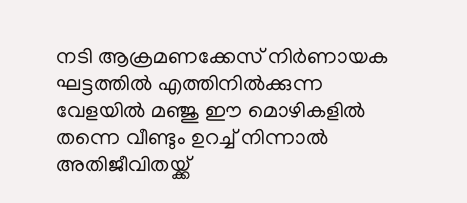നടി ആക്രമണക്കേസ് നിർണായക ഘട്ടത്തിൽ എത്തിനിൽക്കുന്ന വേളയിൽ മഞ്ജു ഈ മൊഴികളിൽ തന്നെ വീണ്ടും ഉറച്ച് നിന്നാൽ അതിജീവിതയ്ക്ക്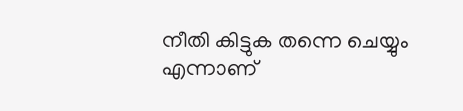നീതി കിട്ടുക തന്നെ ചെയ്യും എന്നാണ്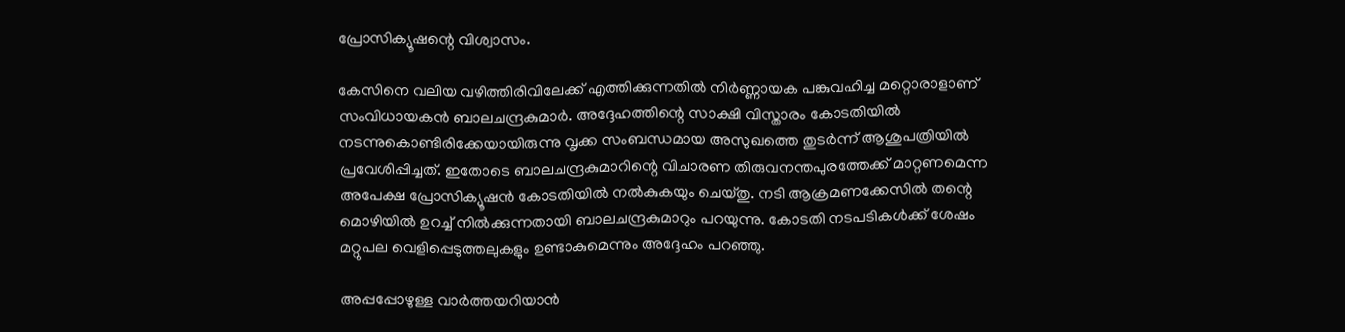പ്രോസിക്യൂഷന്റെ വിശ്വാസം.

കേസിനെ വലിയ വഴിത്തിരിവിലേക്ക് എത്തിക്കുന്നതില്‍ നിർണ്ണായക പങ്കുവഹിച്ച മറ്റൊരാളാണ് സംവിധായകൻ ബാലചന്ദ്രകുമാർ. അദ്ദേഹത്തിന്റെ സാക്ഷി വിസ്താരം കോടതിയില്‍ നടന്നുകൊണ്ടിരിക്കേയായിരുന്നു വൃക്ക സംബന്ധമായ അസുഖത്തെ തുടർന്ന് ആശുപത്രിയില്‍ പ്രവേശിപ്പിച്ചത്. ഇതോടെ ബാലചന്ദ്രകുമാറിന്റെ വിചാരണ തിരുവനന്തപുരത്തേക്ക് മാറ്റണമെന്ന അപേക്ഷ പ്രോസിക്യൂഷന്‍ കോടതിയില്‍ നല്‍കുകയും ചെയ്തു. നടി ആക്രമണക്കേസിൽ തന്റെ മൊഴിയിൽ ഉറച്ച് നിൽക്കുന്നതായി ബാലചന്ദ്രകുമാറും പറയുന്നു. കോടതി നടപടികൾക്ക് ശേഷം മറ്റുപല വെളിപ്പെടുത്തലുകളും ഉണ്ടാകുമെന്നും അദ്ദേഹം പറഞ്ഞു.

അപ്പപ്പോഴുള്ള വാര്‍ത്തയറിയാന്‍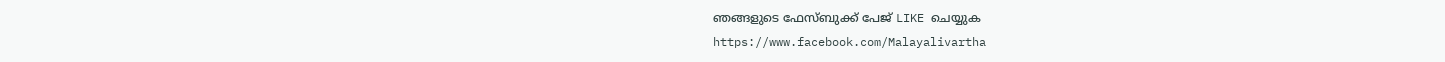ഞങ്ങളുടെ ഫേസ്‌ബുക്ക്‌ പേജ് LIKE ചെയ്യുക
https://www.facebook.com/Malayalivartha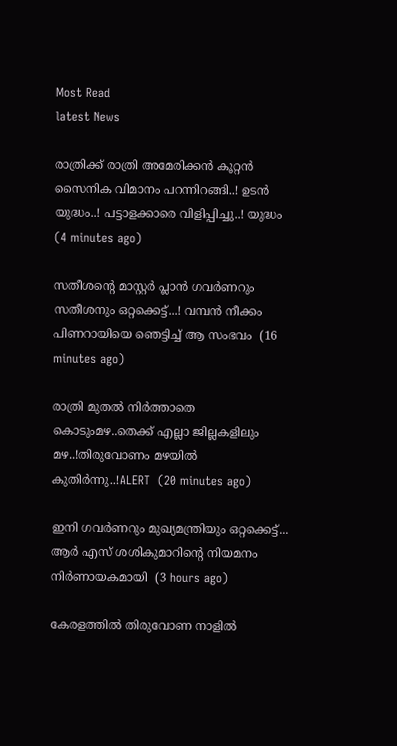Most Read
latest News

രാത്രിക്ക് രാത്രി അമേരിക്കൻ കൂറ്റൻ സൈനിക വിമാനം പറന്നിറങ്ങി..! ഉടൻ യുദ്ധം..! പട്ടാളക്കാരെ വിളിപ്പിച്ചു..! യുദ്ധം  (4 minutes ago)

സതീശന്റെ മാസ്റ്റർ പ്ലാൻ ഗവർണറും സതീശനും ഒറ്റക്കെട്ട്...! വമ്പൻ നീക്കം പിണറായിയെ ഞെട്ടിച്ച് ആ സംഭവം  (16 minutes ago)

രാത്രി മുതൽ നിർത്താതെ കൊടുംമഴ..തെക്ക് എല്ലാ ജില്ലകളിലും മഴ..!തിരുവോണം മഴയിൽ കുതിർന്നു..!ALERT  (20 minutes ago)

ഇനി ഗവർണറും മുഖ്യമന്ത്രിയും ഒറ്റക്കെട്ട്... ആർ എസ് ശശികുമാറിന്റെ നിയമനം നിർണായകമായി  (3 hours ago)

കേരളത്തിൽ തിരുവോണ നാളിൽ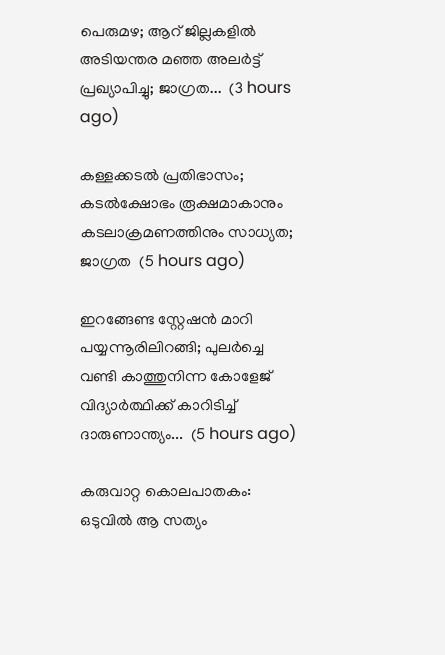പെരുമഴ; ആറ് ജില്ലകളിൽ അടിയന്തര മഞ്ഞ അലർട്ട് പ്രഖ്യാപിച്ചു; ജാഗ്രത...  (3 hours ago)

കള്ളക്കടൽ പ്രതിഭാസം; കടൽക്ഷോഭം രൂക്ഷമാകാനും കടലാക്രമണത്തിനും സാധ്യത; ജാഗ്രത  (5 hours ago)

ഇറങ്ങേണ്ട സ്റ്റേഷൻ മാറി പയ്യന്നൂരിലിറങ്ങി; പുലർച്ചെ വണ്ടി കാത്തുനിന്ന കോളേജ് വിദ്യാർത്ഥിക്ക് കാറിടിച്ച് ദാരുണാന്ത്യം...  (5 hours ago)

കരുവാറ്റ കൊലപാതകം: ഒടുവിൽ ആ സത്യം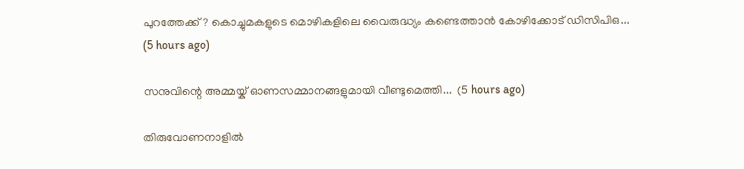പുറത്തേക്ക്? കൊച്ചുമകളുടെ മൊഴികളിലെ വൈരുദ്ധ്യം കണ്ടെത്താൻ കോഴിക്കോട് ഡിസിപിഒ...  (5 hours ago)

സനുവിന്റെ അമ്മയ്ക് ഓണസമ്മാനങ്ങളുമായി വീണ്ടുമെത്തി...  (5 hours ago)

തിരുവോണനാളിൽ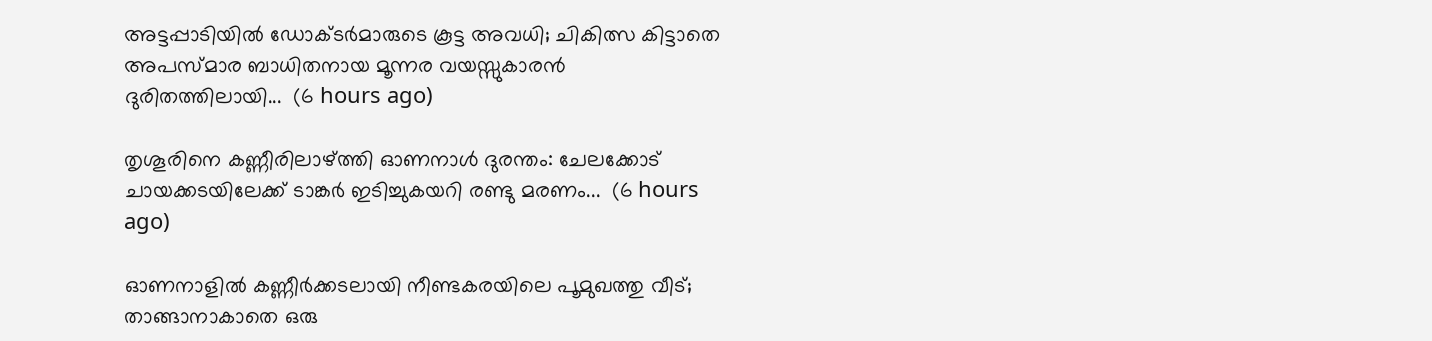അട്ടപ്പാടിയിൽ ഡോക്ടർമാരുടെ കൂട്ട അവധി; ചികിത്സ കിട്ടാതെ അപസ്മാര ബാധിതനായ മൂന്നര വയസ്സുകാരൻ ദുരിതത്തിലായി...  (6 hours ago)

തൃശൂരിനെ കണ്ണീരിലാഴ്ത്തി ഓണനാൾ ദുരന്തം: ചേലക്കോട് ചായക്കടയിലേക്ക് ടാങ്കർ ഇടിച്ചുകയറി രണ്ടു മരണം...  (6 hours ago)

ഓണനാളിൽ കണ്ണീർക്കടലായി നീണ്ടകരയിലെ പൂമുഖത്തു വീട്; താങ്ങാനാകാതെ ഒരു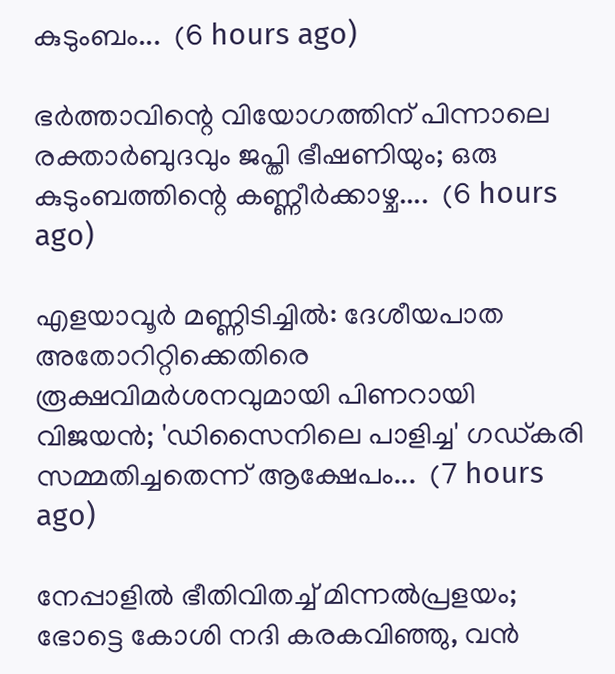കുടുംബം...  (6 hours ago)

ഭർത്താവിന്റെ വിയോഗത്തിന് പിന്നാലെ രക്താർബുദവും ജപ്തി ഭീഷണിയും; ഒരു കുടുംബത്തിന്റെ കണ്ണീർക്കാഴ്ച....  (6 hours ago)

എളയാവൂർ മണ്ണിടിച്ചിൽ: ദേശീയപാത അതോറിറ്റിക്കെതിരെ രൂക്ഷവിമർശനവുമായി പിണറായി വിജയൻ; 'ഡിസൈനിലെ പാളിച്ച' ഗഡ്കരി സമ്മതിച്ചതെന്ന് ആക്ഷേപം...  (7 hours ago)

നേപ്പാളിൽ ഭീതിവിതച്ച് മിന്നൽപ്രളയം; ഭോട്ടെ കോശി നദി കരകവിഞ്ഞു, വൻ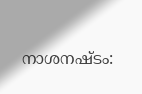നാശനഷ്ടം: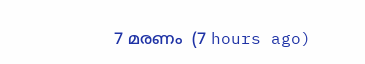7 മരണം  (7 hours ago)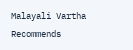Malayali Vartha Recommends